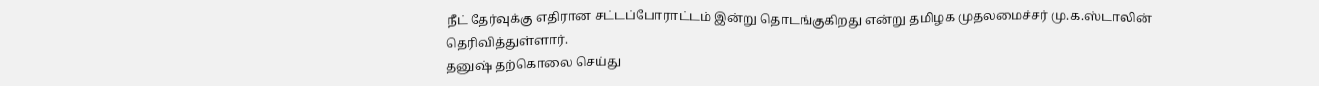நீட் தேர்வுக்கு எதிரான சட்டப்போராட்டம் இன்று தொடங்குகிறது என்று தமிழக முதலமைச்சர் மு.க.ஸ்டாலின் தெரிவித்துள்ளார்.
தனுஷ் தற்கொலை செய்து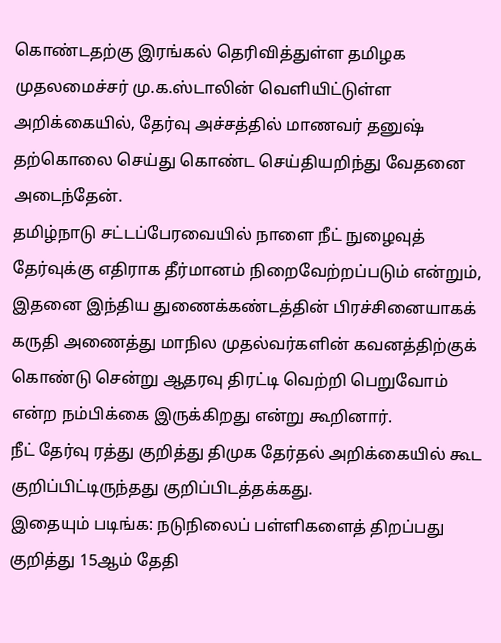கொண்டதற்கு இரங்கல் தெரிவித்துள்ள தமிழக முதலமைச்சர் மு.க.ஸ்டாலின் வெளியிட்டுள்ள அறிக்கையில், தேர்வு அச்சத்தில் மாணவர் தனுஷ் தற்கொலை செய்து கொண்ட செய்தியறிந்து வேதனை அடைந்தேன்.
தமிழ்நாடு சட்டப்பேரவையில் நாளை நீட் நுழைவுத் தேர்வுக்கு எதிராக தீர்மானம் நிறைவேற்றப்படும் என்றும், இதனை இந்திய துணைக்கண்டத்தின் பிரச்சினையாகக் கருதி அணைத்து மாநில முதல்வர்களின் கவனத்திற்குக் கொண்டு சென்று ஆதரவு திரட்டி வெற்றி பெறுவோம் என்ற நம்பிக்கை இருக்கிறது என்று கூறினார்.
நீட் தேர்வு ரத்து குறித்து திமுக தேர்தல் அறிக்கையில் கூட குறிப்பிட்டிருந்தது குறிப்பிடத்தக்கது.
இதையும் படிங்க: நடுநிலைப் பள்ளிகளைத் திறப்பது குறித்து 15ஆம் தேதி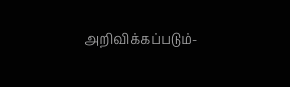அறிவிக்கப்படும்-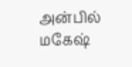அன்பில் மகேஷ்